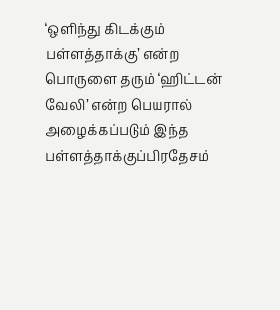‘ஒளிந்து கிடக்கும் பள்ளத்தாக்கு’ என்ற பொருளை தரும் ‘ஹிட்டன் வேலி’ என்ற பெயரால் அழைக்கப்படும் இந்த பள்ளத்தாக்குப்பிரதேசம்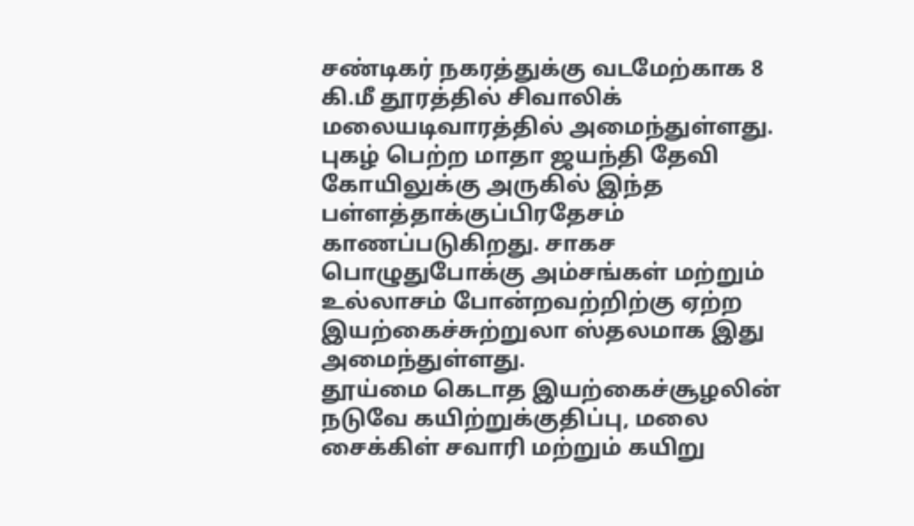சண்டிகர் நகரத்துக்கு வடமேற்காக 8 கி.மீ தூரத்தில் சிவாலிக் மலையடிவாரத்தில் அமைந்துள்ளது.
புகழ் பெற்ற மாதா ஜயந்தி தேவி கோயிலுக்கு அருகில் இந்த பள்ளத்தாக்குப்பிரதேசம் காணப்படுகிறது. சாகச பொழுதுபோக்கு அம்சங்கள் மற்றும் உல்லாசம் போன்றவற்றிற்கு ஏற்ற இயற்கைச்சுற்றுலா ஸ்தலமாக இது அமைந்துள்ளது.
தூய்மை கெடாத இயற்கைச்சூழலின் நடுவே கயிற்றுக்குதிப்பு, மலை சைக்கிள் சவாரி மற்றும் கயிறு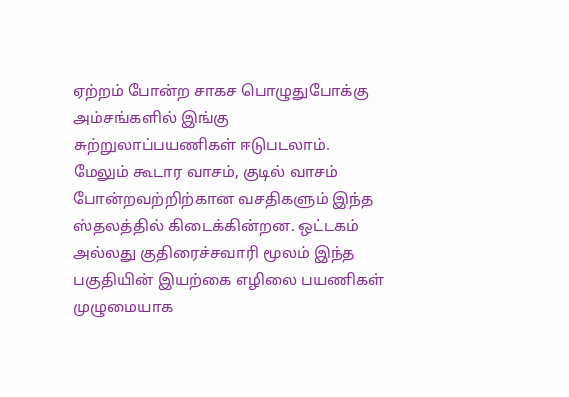ஏற்றம் போன்ற சாகச பொழுதுபோக்கு அம்சங்களில் இங்கு சுற்றுலாப்பயணிகள் ஈடுபடலாம்.
மேலும் கூடார வாசம், குடில் வாசம் போன்றவற்றிற்கான வசதிகளும் இந்த ஸ்தலத்தில் கிடைக்கின்றன. ஒட்டகம் அல்லது குதிரைச்சவாரி மூலம் இந்த பகுதியின் இயற்கை எழிலை பயணிகள் முழுமையாக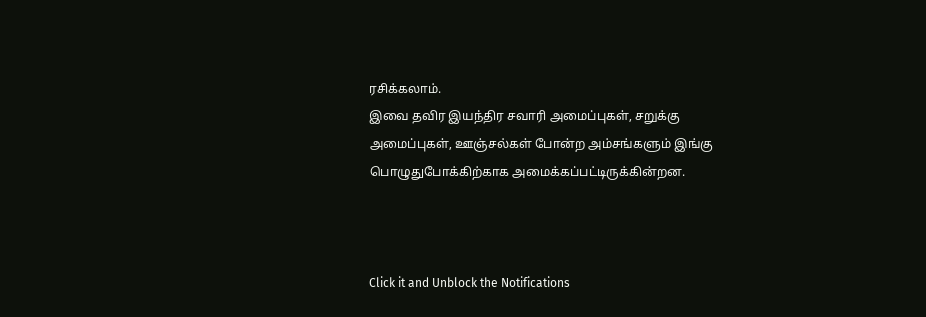ரசிக்கலாம்.
இவை தவிர இயந்திர சவாரி அமைப்புகள், சறுக்கு அமைப்புகள், ஊஞ்சல்கள் போன்ற அம்சங்களும் இங்கு பொழுதுபோக்கிற்காக அமைக்கப்பட்டிருக்கின்றன.



Click it and Unblock the Notifications